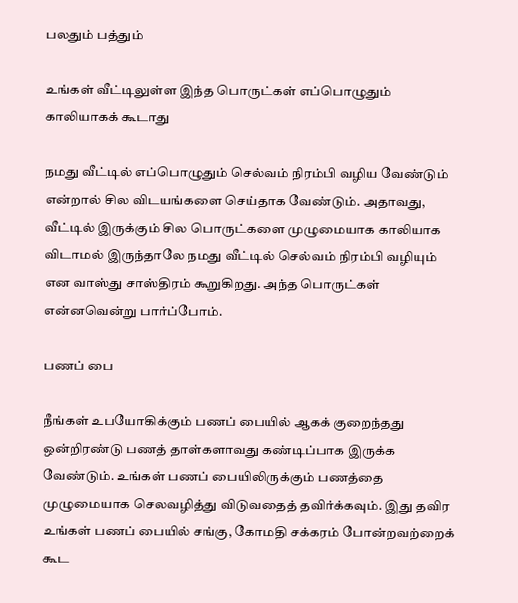பலதும் பத்தும்

உங்கள் வீட்டிலுள்ள இந்த பொருட்கள் எப்பொழுதும் காலியாகக் கூடாது

நமது வீட்டில் எப்பொழுதும் செல்வம் நிரம்பி வழிய வேண்டும் என்றால் சில விடயங்களை செய்தாக வேண்டும். அதாவது, வீட்டில் இருக்கும் சில பொருட்களை முழுமையாக காலியாக விடாமல் இருந்தாலே நமது வீட்டில் செல்வம் நிரம்பி வழியும் என வாஸ்து சாஸ்திரம் கூறுகிறது. அந்த பொருட்கள் என்னவென்று பார்ப்போம்.

பணப் பை

நீங்கள் உபயோகிக்கும் பணப் பையில் ஆகக் குறைந்தது ஒன்றிரண்டு பணத் தாள்களாவது கண்டிப்பாக இருக்க வேண்டும். உங்கள் பணப் பையிலிருக்கும் பணத்தை முழுமையாக செலவழித்து விடுவதைத் தவிர்க்கவும். இது தவிர உங்கள் பணப் பையில் சங்கு, கோமதி சக்கரம் போன்றவற்றைக் கூட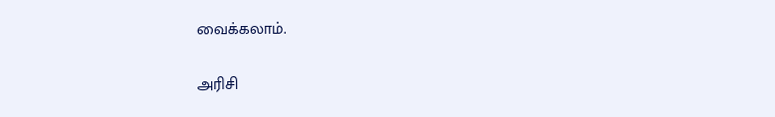வைக்கலாம்.

அரிசி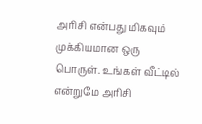அரிசி என்பது மிகவும் முக்கியமான ஒரு பொருள். உங்கள் வீட்டில் என்றுமே அரிசி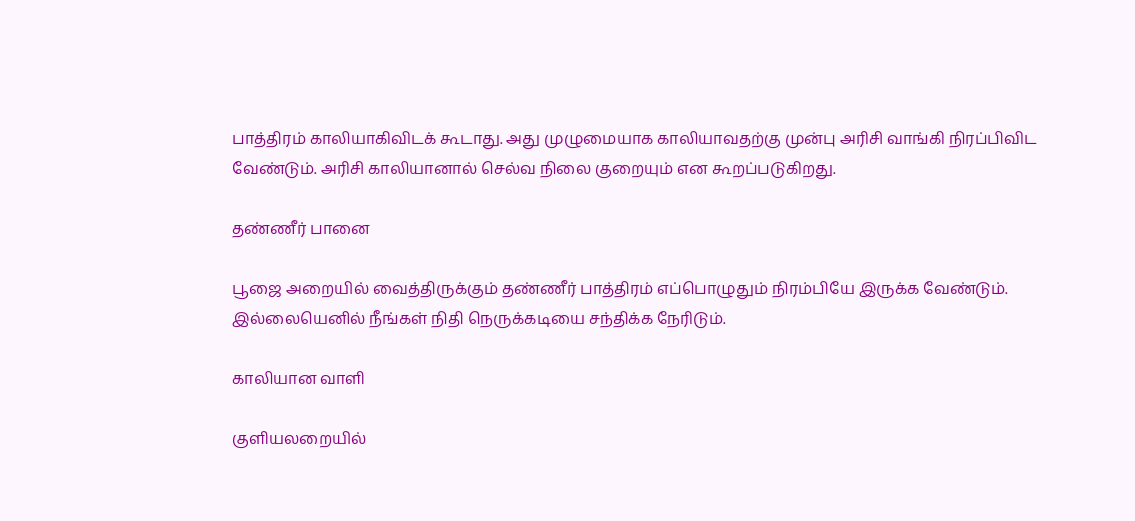பாத்திரம் காலியாகிவிடக் கூடாது. அது முழுமையாக காலியாவதற்கு முன்பு அரிசி வாங்கி நிரப்பிவிட வேண்டும். அரிசி காலியானால் செல்வ நிலை குறையும் என கூறப்படுகிறது.

தண்ணீர் பானை

பூஜை அறையில் வைத்திருக்கும் தண்ணீர் பாத்திரம் எப்பொழுதும் நிரம்பியே இருக்க வேண்டும். இல்லையெனில் நீங்கள் நிதி நெருக்கடியை சந்திக்க நேரிடும்.

காலியான வாளி

குளியலறையில்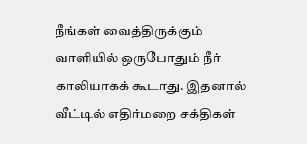நீங்கள் வைத்திருக்கும் வாளியில் ஒருபோதும் நீர் காலியாகக் கூடாது. இதனால் வீட்டில் எதிர்மறை சக்திகள்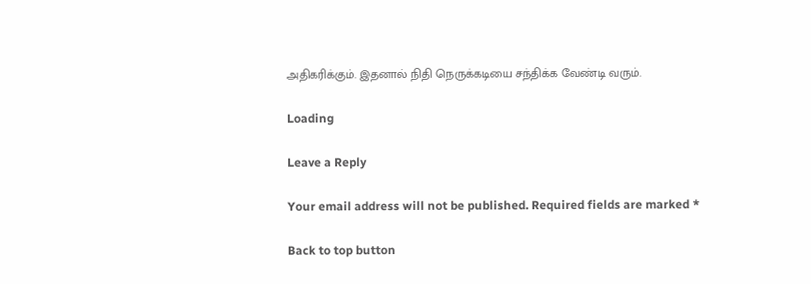அதிகரிக்கும். இதனால் நிதி நெருக்கடியை சந்திக்க வேண்டி வரும்.

Loading

Leave a Reply

Your email address will not be published. Required fields are marked *

Back to top button